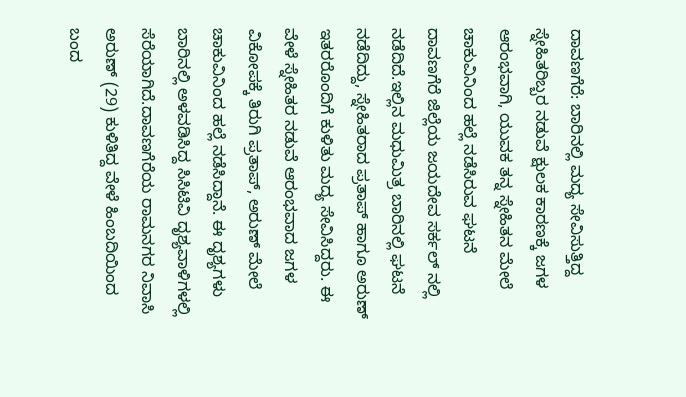ದಾವಣಗೆರೆ: ಬಾರಿನಲ್ಲಿ ಮದ್ಯ ಸೇವಿಸುತ್ತಿದ್ದ ಸ್ನೇಹಿತರಿಬ್ಬರ ನಡುವೆ ಕ್ಷುಲಕ ಕಾರಣಕ್ಕೆ ಜಗಳ ಆರಂಭವಾಗಿ, ಯುವಕ ತನ್ನ ಸ್ನೇಹಿತನ ಮೇಲೆ ಚಾಕುವಿನಿಂದ ಹಲ್ಲೆ ನಡೆಸಿರುವ ಘಟನೆ ದಾವಣಗೆರೆ ಜಿಲ್ಲೆಯ ಜಯದೇವ ಸರ್ಕಲ್ ನಲ್ಲಿ ನಡೆದಿದೆ.ಇಲ್ಲಿನ ಮಧುಮಿತ್ರ ಬಾರಿನಲ್ಲಿ ಘಟನೆ ನಡೆದಿದ್ದು, ಸ್ನೇಹಿತರಾದ ಪ್ರತಾಪ್ ಹಾಗೂ ಅರುಣ್ ಇತರರೊಂದಿಗೆ ಕುಳಿತು ಮದ್ಯ ಸೇವಿಸಿದ್ದರು. ಈ ವೇಳೆ ಸ್ನೇಹಿತರ ನಡುವೆ ಆರಂಭವಾದ ಜಗಳ ವಿಕೋಪಕ್ಕೆ ತಿರುಗಿ ಪ್ರತಾಪ್, ಅರುಣ್ ಮೇಲೆ ಚಾಕುವಿನಿಂದ ಹಲ್ಲೆ ನಡೆಸಿದ್ದಾನೆ. ಈ ದೃಶ್ಯಗಳು ಬಾರಿನಲ್ಲಿ ಅಳವಡಿಸಿದ್ದ ಸಿಸಿಟಿವಿ ದೃಶ್ಯವಾಳಿಗಳಲ್ಲಿ ಸೆರೆಯಾಗಿದೆ.ದಾವಣಗೆರೆಯ ರಾಮನಗರ ನಿವಾಸಿ ಅರುಣ್ (29) ಕುಳಿತಿದ್ದ ವೇಳೆ ಹಿಂಬದಿಯಿಂದ ಬಂದ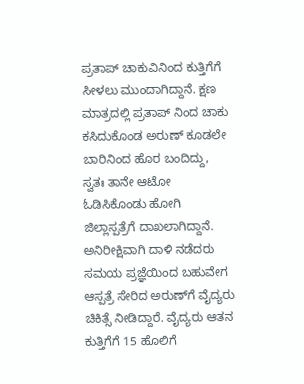ಪ್ರತಾಪ್ ಚಾಕುವಿನಿಂದ ಕುತ್ತಿಗೆಗೆ ಸೀಳಲು ಮುಂದಾಗಿದ್ದಾನೆ. ಕ್ಷಣ ಮಾತ್ರದಲ್ಲಿ ಪ್ರತಾಪ್ ನಿಂದ ಚಾಕು ಕಸಿದುಕೊಂಡ ಅರುಣ್ ಕೂಡಲೇ ಬಾರಿನಿಂದ ಹೊರ ಬಂದಿದ್ದು, ಸ್ವತಃ ತಾನೇ ಆಟೋ ಓಡಿಸಿಕೊಂಡು ಹೋಗಿ ಜಿಲ್ಲಾಸ್ಪತ್ರೆಗೆ ದಾಖಲಾಗಿದ್ದಾನೆ. ಅನಿರೀಕ್ಷಿವಾಗಿ ದಾಳಿ ನಡೆದರು ಸಮಯ ಪ್ರಜ್ಞೆಯಿಂದ ಬಹುವೇಗ ಆಸ್ಪತ್ರೆ ಸೇರಿದ ಅರುಣ್‍ಗೆ ವೈದ್ಯರು ಚಿಕಿತ್ಸೆ ನೀಡಿದ್ದಾರೆ. ವೈದ್ಯರು ಆತನ ಕುತ್ತಿಗೆಗೆ 15 ಹೊಲಿಗೆ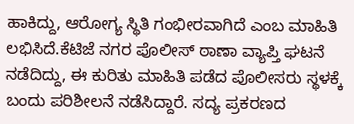ಹಾಕಿದ್ದು, ಆರೋಗ್ಯ ಸ್ಥಿತಿ ಗಂಭೀರವಾಗಿದೆ ಎಂಬ ಮಾಹಿತಿ ಲಭಿಸಿದೆ.ಕೆಟಿಜೆ ನಗರ ಪೊಲೀಸ್ ಠಾಣಾ ವ್ಯಾಪ್ತಿ ಘಟನೆ ನಡೆದಿದ್ದು, ಈ ಕುರಿತು ಮಾಹಿತಿ ಪಡೆದ ಪೊಲೀಸರು ಸ್ಥಳಕ್ಕೆ ಬಂದು ಪರಿಶೀಲನೆ ನಡೆಸಿದ್ದಾರೆ. ಸದ್ಯ ಪ್ರಕರಣದ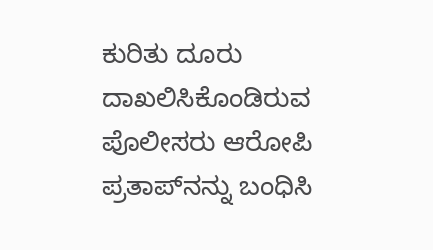ಕುರಿತು ದೂರು ದಾಖಲಿಸಿಕೊಂಡಿರುವ ಪೊಲೀಸರು ಆರೋಪಿ ಪ್ರತಾಪ್‍ನನ್ನು ಬಂಧಿಸಿ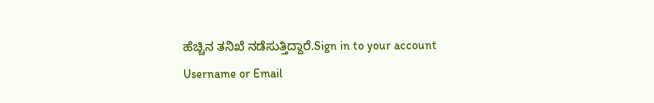ಹೆಚ್ಚಿನ ತನಿಖೆ ನಡೆಸುತ್ತಿದ್ದಾರೆ.Sign in to your account
Username or Email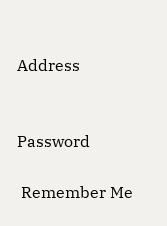Address


Password

 Remember Me